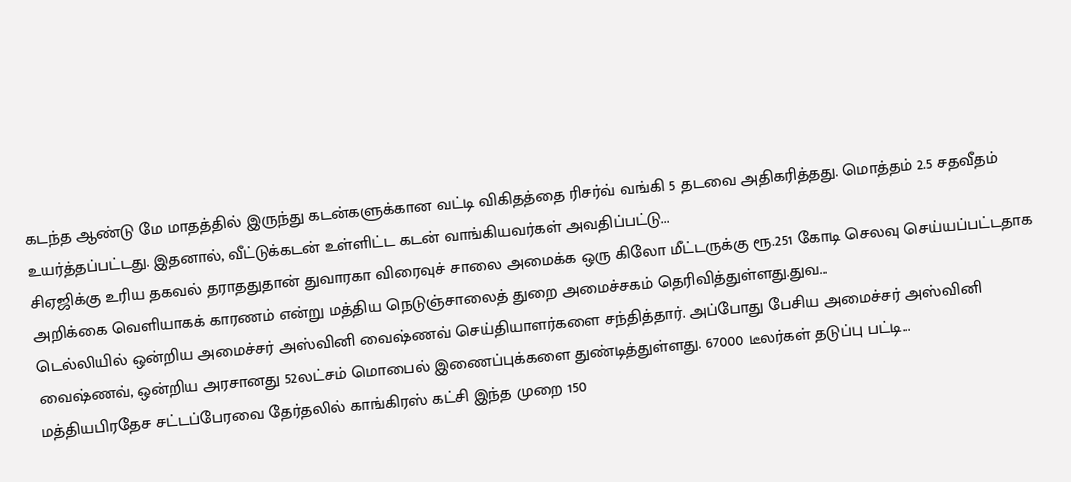கடந்த ஆண்டு மே மாதத்தில் இருந்து கடன்களுக்கான வட்டி விகிதத்தை ரிசர்வ் வங்கி 5 தடவை அதிகரித்தது. மொத்தம் 2.5 சதவீதம் உயர்த்தப்பட்டது. இதனால், வீட்டுக்கடன் உள்ளிட்ட கடன் வாங்கியவர்கள் அவதிப்பட்டு...
சிஏஜிக்கு உரிய தகவல் தராததுதான் துவாரகா விரைவுச் சாலை அமைக்க ஒரு கிலோ மீட்டருக்கு ரூ.251 கோடி செலவு செய்யப்பட்டதாக அறிக்கை வெளியாகக் காரணம் என்று மத்திய நெடுஞ்சாலைத் துறை அமைச்சகம் தெரிவித்துள்ளது.துவ...
டெல்லியில் ஒன்றிய அமைச்சர் அஸ்வினி வைஷ்ணவ் செய்தியாளர்களை சந்தித்தார். அப்போது பேசிய அமைச்சர் அஸ்வினி வைஷ்ணவ், ஒன்றிய அரசானது 52லட்சம் மொபைல் இணைப்புக்களை துண்டித்துள்ளது. 67000 டீலர்கள் தடுப்பு பட்டி...
மத்தியபிரதேச சட்டப்பேரவை தேர்தலில் காங்கிரஸ் கட்சி இந்த முறை 150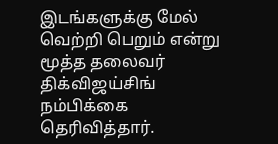இடங்களுக்கு மேல் வெற்றி பெறும் என்று மூத்த தலைவர் திக்விஜய்சிங் நம்பிக்கை தெரிவித்தார்.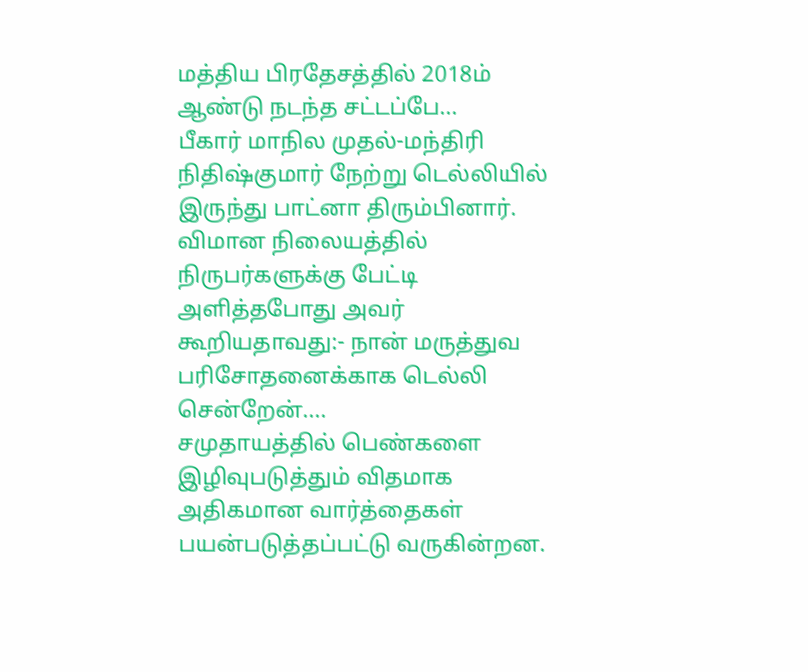மத்திய பிரதேசத்தில் 2018ம் ஆண்டு நடந்த சட்டப்பே...
பீகார் மாநில முதல்-மந்திரி நிதிஷ்குமார் நேற்று டெல்லியில் இருந்து பாட்னா திரும்பினார். விமான நிலையத்தில் நிருபர்களுக்கு பேட்டி அளித்தபோது அவர் கூறியதாவது:- நான் மருத்துவ பரிசோதனைக்காக டெல்லி சென்றேன்....
சமுதாயத்தில் பெண்களை இழிவுபடுத்தும் விதமாக அதிகமான வார்த்தைகள் பயன்படுத்தப்பட்டு வருகின்றன.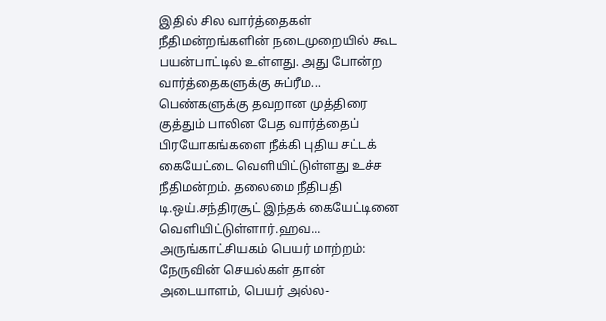இதில் சில வார்த்தைகள் நீதிமன்றங்களின் நடைமுறையில் கூட பயன்பாட்டில் உள்ளது. அது போன்ற வார்த்தைகளுக்கு சுப்ரீம...
பெண்களுக்கு தவறான முத்திரை குத்தும் பாலின பேத வார்த்தைப் பிரயோகங்களை நீக்கி புதிய சட்டக் கையேட்டை வெளியிட்டுள்ளது உச்ச நீதிமன்றம். தலைமை நீதிபதி டி.ஒய்.சந்திரசூட் இந்தக் கையேட்டினை வெளியிட்டுள்ளார்.ஹவ...
அருங்காட்சியகம் பெயர் மாற்றம்: நேருவின் செயல்கள் தான் அடையாளம், பெயர் அல்ல-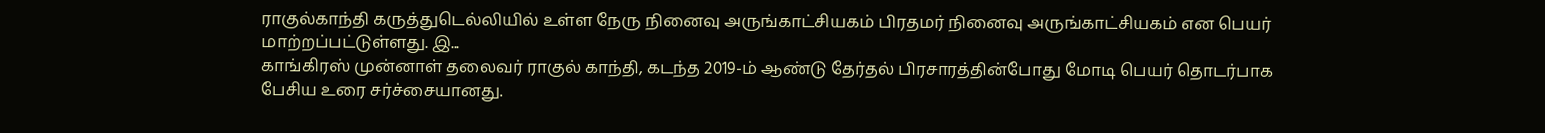ராகுல்காந்தி கருத்துடெல்லியில் உள்ள நேரு நினைவு அருங்காட்சியகம் பிரதமர் நினைவு அருங்காட்சியகம் என பெயர் மாற்றப்பட்டுள்ளது. இ...
காங்கிரஸ் முன்னாள் தலைவர் ராகுல் காந்தி, கடந்த 2019-ம் ஆண்டு தேர்தல் பிரசாரத்தின்போது மோடி பெயர் தொடர்பாக பேசிய உரை சர்ச்சையானது.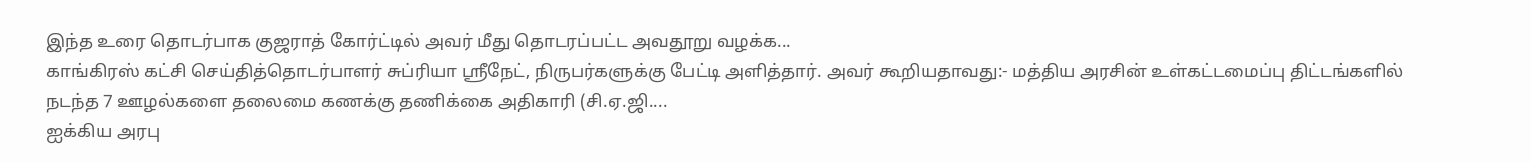இந்த உரை தொடர்பாக குஜராத் கோர்ட்டில் அவர் மீது தொடரப்பட்ட அவதூறு வழக்க...
காங்கிரஸ் கட்சி செய்தித்தொடர்பாளர் சுப்ரியா ஸ்ரீநேட், நிருபர்களுக்கு பேட்டி அளித்தார். அவர் கூறியதாவது:- மத்திய அரசின் உள்கட்டமைப்பு திட்டங்களில் நடந்த 7 ஊழல்களை தலைமை கணக்கு தணிக்கை அதிகாரி (சி.ஏ.ஜி....
ஐக்கிய அரபு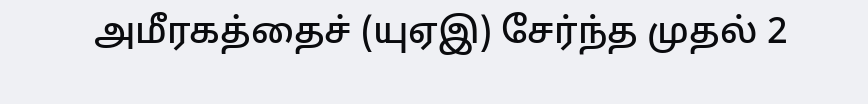அமீரகத்தைச் (யுஏஇ) சேர்ந்த முதல் 2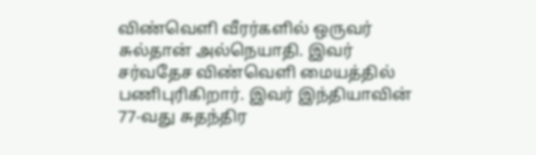விண்வெளி வீரர்களில் ஒருவர் சுல்தான் அல்நெயாதி. இவர் சர்வதேச விண்வெளி மையத்தில் பணிபுரிகிறார். இவர் இந்தியாவின் 77-வது சுதந்திர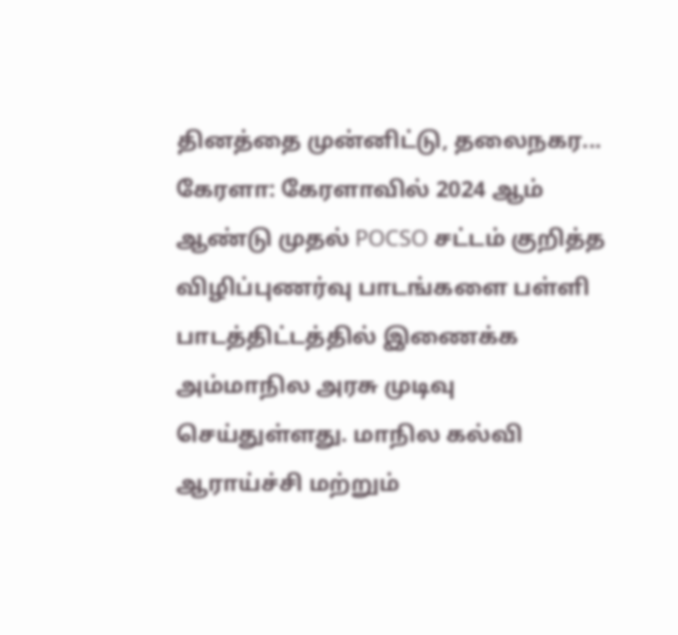தினத்தை முன்னிட்டு, தலைநகர...
கேரளா: கேரளாவில் 2024 ஆம் ஆண்டு முதல் POCSO சட்டம் குறித்த விழிப்புணர்வு பாடங்களை பள்ளி பாடத்திட்டத்தில் இணைக்க அம்மாநில அரசு முடிவு செய்துள்ளது. மாநில கல்வி ஆராய்ச்சி மற்றும்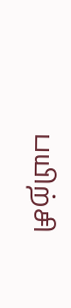பயிற்சி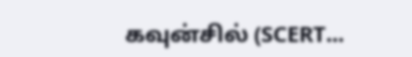கவுன்சில் (SCERT...